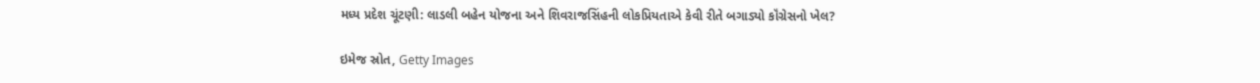મધ્ય પ્રદેશ ચૂંટણી: લાડલી બહેન યોજના અને શિવરાજસિંહની લોકપ્રિયતાએ કેવી રીતે બગાડ્યો કૉંગ્રેસનો ખેલ?

ઇમેજ સ્રોત, Getty Images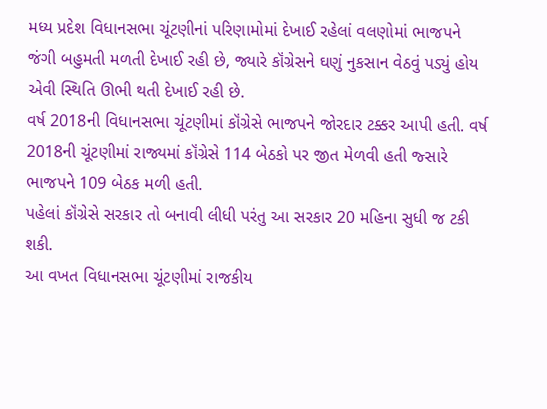મધ્ય પ્રદેશ વિધાનસભા ચૂંટણીનાં પરિણામોમાં દેખાઈ રહેલાં વલણોમાં ભાજપને જંગી બહુમતી મળતી દેખાઈ રહી છે, જ્યારે કૉંગ્રેસને ઘણું નુકસાન વેઠવું પડ્યું હોય એવી સ્થિતિ ઊભી થતી દેખાઈ રહી છે.
વર્ષ 2018ની વિધાનસભા ચૂંટણીમાં કૉંગ્રેસે ભાજપને જોરદાર ટક્કર આપી હતી. વર્ષ 2018ની ચૂંટણીમાં રાજ્યમાં કૉંગ્રેસે 114 બેઠકો પર જીત મેળવી હતી જ્સારે ભાજપને 109 બેઠક મળી હતી.
પહેલાં કૉંગ્રેસે સરકાર તો બનાવી લીધી પરંતુ આ સરકાર 20 મહિના સુધી જ ટકી શકી.
આ વખત વિધાનસભા ચૂંટણીમાં રાજકીય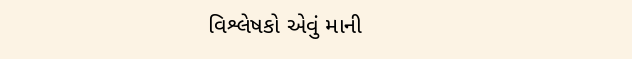વિશ્લેષકો એવું માની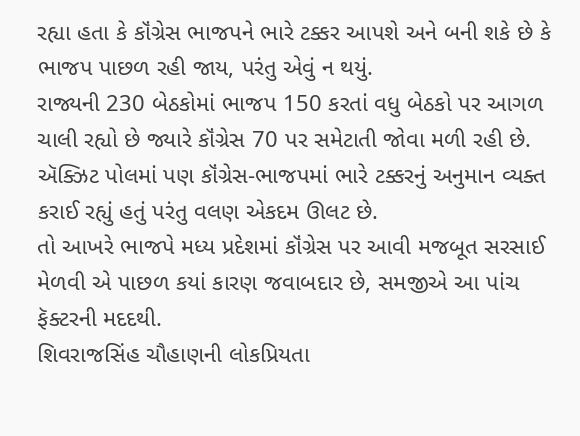રહ્યા હતા કે કૉંગ્રેસ ભાજપને ભારે ટક્કર આપશે અને બની શકે છે કે ભાજપ પાછળ રહી જાય, પરંતુ એવું ન થયું.
રાજ્યની 230 બેઠકોમાં ભાજપ 150 કરતાં વધુ બેઠકો પર આગળ ચાલી રહ્યો છે જ્યારે કૉંગ્રેસ 70 પર સમેટાતી જોવા મળી રહી છે.
ઍક્ઝિટ પોલમાં પણ કૉંગ્રેસ-ભાજપમાં ભારે ટક્કરનું અનુમાન વ્યક્ત કરાઈ રહ્યું હતું પરંતુ વલણ એકદમ ઊલટ છે.
તો આખરે ભાજપે મધ્ય પ્રદેશમાં કૉંગ્રેસ પર આવી મજબૂત સરસાઈ મેળવી એ પાછળ કયાં કારણ જવાબદાર છે, સમજીએ આ પાંચ ફૅક્ટરની મદદથી.
શિવરાજસિંહ ચૌહાણની લોકપ્રિયતા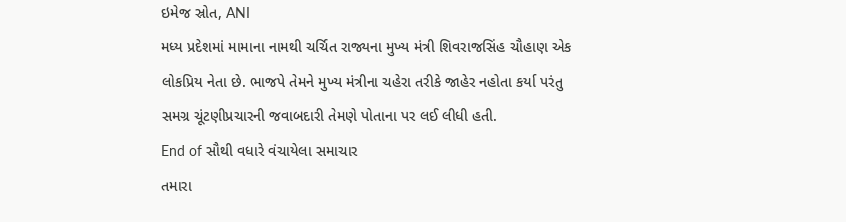ઇમેજ સ્રોત, ANI
મધ્ય પ્રદેશમાં મામાના નામથી ચર્ચિત રાજ્યના મુખ્ય મંત્રી શિવરાજસિંહ ચૌહાણ એક લોકપ્રિય નેતા છે. ભાજપે તેમને મુખ્ય મંત્રીના ચહેરા તરીકે જાહેર નહોતા કર્યા પરંતુ સમગ્ર ચૂંટણીપ્રચારની જવાબદારી તેમણે પોતાના પર લઈ લીધી હતી.
End of સૌથી વધારે વંચાયેલા સમાચાર
તમારા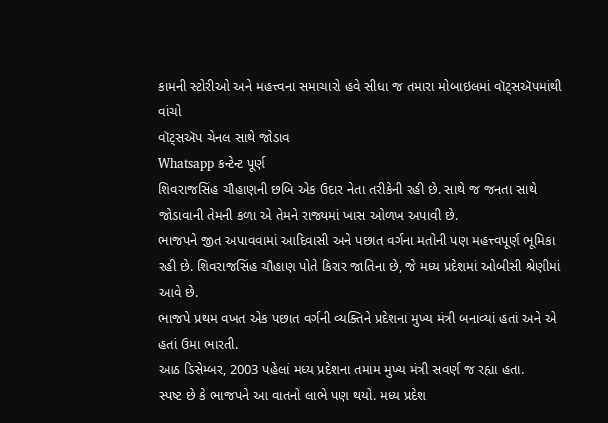કામની સ્ટોરીઓ અને મહત્ત્વના સમાચારો હવે સીધા જ તમારા મોબાઇલમાં વૉટ્સઍપમાંથી વાંચો
વૉટ્સઍપ ચેનલ સાથે જોડાવ
Whatsapp કન્ટેન્ટ પૂર્ણ
શિવરાજસિંહ ચૌહાણની છબિ એક ઉદાર નેતા તરીકેની રહી છે. સાથે જ જનતા સાથે જોડાવાની તેમની કળા એ તેમને રાજ્યમાં ખાસ ઓળખ અપાવી છે.
ભાજપને જીત અપાવવામાં આદિવાસી અને પછાત વર્ગના મતોની પણ મહત્ત્વપૂર્ણ ભૂમિકા રહી છે. શિવરાજસિંહ ચૌહાણ પોતે કિરાર જાતિના છે, જે મધ્ય પ્રદેશમાં ઓબીસી શ્રેણીમાં આવે છે.
ભાજપે પ્રથમ વખત એક પછાત વર્ગની વ્યક્તિને પ્રદેશના મુખ્ય મંત્રી બનાવ્યાં હતાં અને એ હતાં ઉમા ભારતી.
આઠ ડિસેમ્બર, 2003 પહેલાં મધ્ય પ્રદેશના તમામ મુખ્ય મંત્રી સવર્ણ જ રહ્યા હતા.
સ્પષ્ટ છે કે ભાજપને આ વાતનો લાભે પણ થયો. મધ્ય પ્રદેશ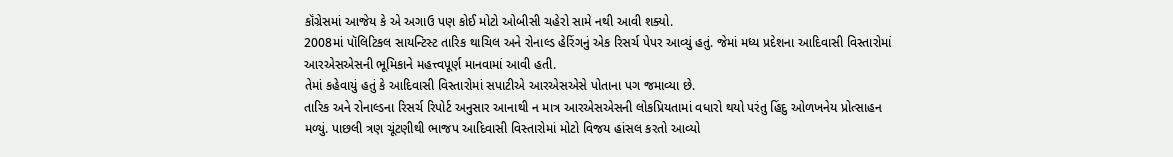કૉંગ્રેસમાં આજેય કે એ અગાઉ પણ કોઈ મોટો ઓબીસી ચહેરો સામે નથી આવી શક્યો.
2008માં પૉલિટિકલ સાયન્ટિસ્ટ તારિક થાચિલ અને રોનાલ્ડ હેરિંગનું એક રિસર્ચ પેપર આવ્યું હતું. જેમાં મધ્ય પ્રદેશના આદિવાસી વિસ્તારોમાં આરએસએસની ભૂમિકાને મહત્ત્વપૂર્ણ માનવામાં આવી હતી.
તેમાં કહેવાયું હતું કે આદિવાસી વિસ્તારોમાં સપાટીએ આરએસએસે પોતાના પગ જમાવ્યા છે.
તારિક અને રોનાલ્ડના રિસર્ચ રિપોર્ટ અનુસાર આનાથી ન માત્ર આરએસએસની લોકપ્રિયતામાં વધારો થયો પરંતુ હિંદુ ઓળખનેય પ્રોત્સાહન મળ્યું. પાછલી ત્રણ ચૂંટણીથી ભાજપ આદિવાસી વિસ્તારોમાં મોટો વિજય હાંસલ કરતો આવ્યો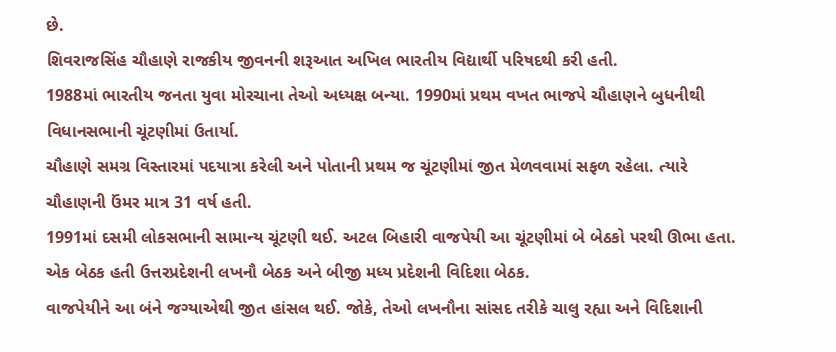છે.
શિવરાજસિંહ ચૌહાણે રાજકીય જીવનની શરૂઆત અખિલ ભારતીય વિદ્યાર્થી પરિષદથી કરી હતી.
1988માં ભારતીય જનતા યુવા મોરચાના તેઓ અધ્યક્ષ બન્યા. 1990માં પ્રથમ વખત ભાજપે ચૌહાણને બુધનીથી વિધાનસભાની ચૂંટણીમાં ઉતાર્યા.
ચૌહાણે સમગ્ર વિસ્તારમાં પદયાત્રા કરેલી અને પોતાની પ્રથમ જ ચૂંટણીમાં જીત મેળવવામાં સફળ રહેલા. ત્યારે ચૌહાણની ઉંમર માત્ર 31 વર્ષ હતી.
1991માં દસમી લોકસભાની સામાન્ય ચૂંટણી થઈ. અટલ બિહારી વાજપેયી આ ચૂંટણીમાં બે બેઠકો પરથી ઊભા હતા. એક બેઠક હતી ઉત્તરપ્રદેશની લખનૌ બેઠક અને બીજી મધ્ય પ્રદેશની વિદિશા બેઠક.
વાજપેયીને આ બંને જગ્યાએથી જીત હાંસલ થઈ. જોકે, તેઓ લખનૌના સાંસદ તરીકે ચાલુ રહ્યા અને વિદિશાની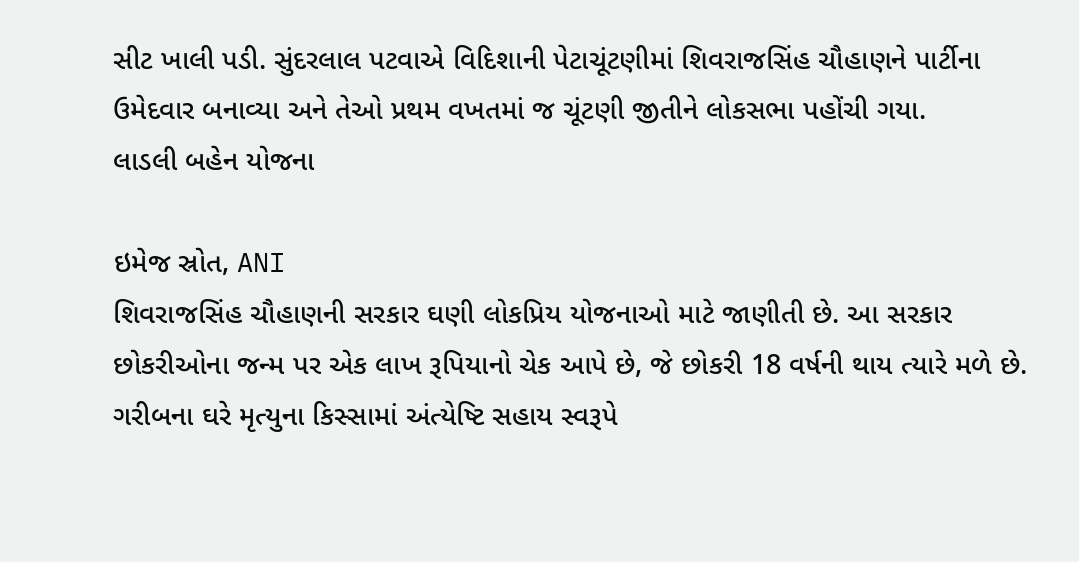સીટ ખાલી પડી. સુંદરલાલ પટવાએ વિદિશાની પેટાચૂંટણીમાં શિવરાજસિંહ ચૌહાણને પાર્ટીના ઉમેદવાર બનાવ્યા અને તેઓ પ્રથમ વખતમાં જ ચૂંટણી જીતીને લોકસભા પહોંચી ગયા.
લાડલી બહેન યોજના

ઇમેજ સ્રોત, ANI
શિવરાજસિંહ ચૌહાણની સરકાર ઘણી લોકપ્રિય યોજનાઓ માટે જાણીતી છે. આ સરકાર છોકરીઓના જન્મ પર એક લાખ રૂપિયાનો ચેક આપે છે, જે છોકરી 18 વર્ષની થાય ત્યારે મળે છે.
ગરીબના ઘરે મૃત્યુના કિસ્સામાં અંત્યેષ્ટિ સહાય સ્વરૂપે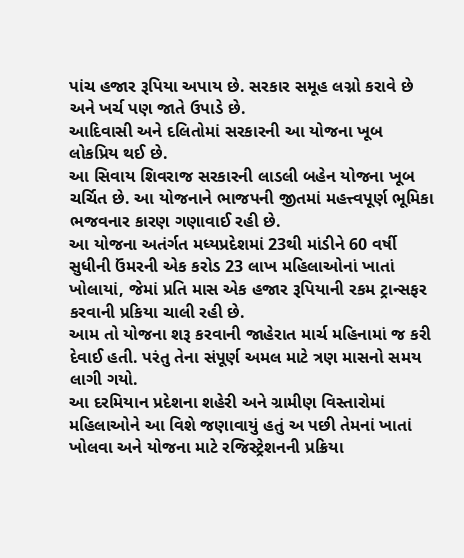પાંચ હજાર રૂપિયા અપાય છે. સરકાર સમૂહ લગ્નો કરાવે છે અને ખર્ચ પણ જાતે ઉપાડે છે.
આદિવાસી અને દલિતોમાં સરકારની આ યોજના ખૂબ લોકપ્રિય થઈ છે.
આ સિવાય શિવરાજ સરકારની લાડલી બહેન યોજના ખૂબ ચર્ચિત છે. આ યોજનાને ભાજપની જીતમાં મહત્ત્વપૂર્ણ ભૂમિકા ભજવનાર કારણ ગણાવાઈ રહી છે.
આ યોજના અતંર્ગત મધ્યપ્રદેશમાં 23થી માંડીને 60 વર્ષી સુધીની ઉંમરની એક કરોડ 23 લાખ મહિલાઓનાં ખાતાં ખોલાયાં, જેમાં પ્રતિ માસ એક હજાર રૂપિયાની રકમ ટ્રાન્સફર કરવાની પ્રકિયા ચાલી રહી છે.
આમ તો યોજના શરૂ કરવાની જાહેરાત માર્ચ મહિનામાં જ કરી દેવાઈ હતી. પરંતુ તેના સંપૂર્ણ અમલ માટે ત્રણ માસનો સમય લાગી ગયો.
આ દરમિયાન પ્રદેશના શહેરી અને ગ્રામીણ વિસ્તારોમાં મહિલાઓને આ વિશે જણાવાયું હતું અ પછી તેમનાં ખાતાં ખોલવા અને યોજના માટે રજિસ્ટ્રેશનની પ્રક્રિયા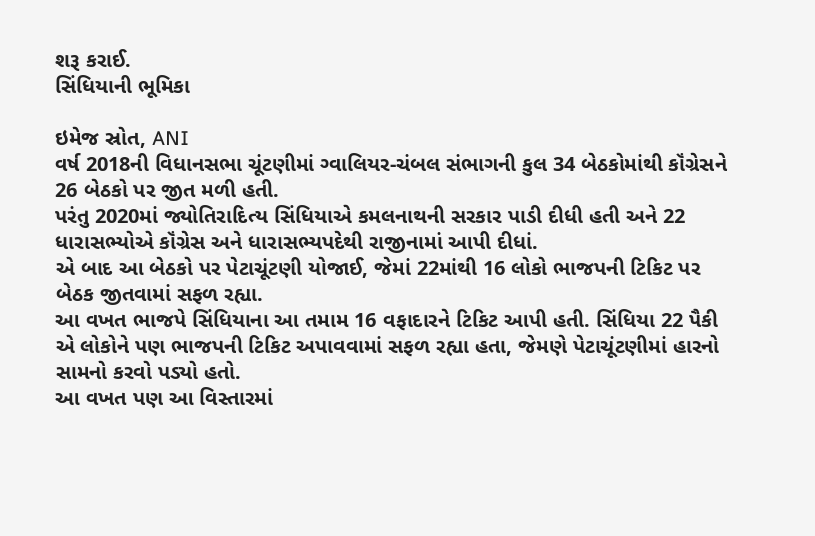શરૂ કરાઈ.
સિંધિયાની ભૂમિકા

ઇમેજ સ્રોત, ANI
વર્ષ 2018ની વિધાનસભા ચૂંટણીમાં ગ્વાલિયર-ચંબલ સંભાગની કુલ 34 બેઠકોમાંથી કૉંગ્રેસને 26 બેઠકો પર જીત મળી હતી.
પરંતુ 2020માં જ્યોતિરાદિત્ય સિંધિયાએ કમલનાથની સરકાર પાડી દીધી હતી અને 22 ધારાસભ્યોએ કૉંગ્રેસ અને ધારાસભ્યપદેથી રાજીનામાં આપી દીધાં.
એ બાદ આ બેઠકો પર પેટાચૂંટણી યોજાઈ, જેમાં 22માંથી 16 લોકો ભાજપની ટિકિટ પર બેઠક જીતવામાં સફળ રહ્યા.
આ વખત ભાજપે સિંધિયાના આ તમામ 16 વફાદારને ટિકિટ આપી હતી. સિંધિયા 22 પૈકી એ લોકોને પણ ભાજપની ટિકિટ અપાવવામાં સફળ રહ્યા હતા, જેમણે પેટાચૂંટણીમાં હારનો સામનો કરવો પડ્યો હતો.
આ વખત પણ આ વિસ્તારમાં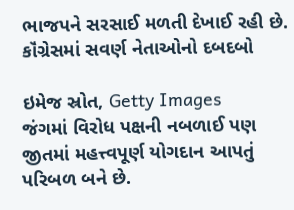ભાજપને સરસાઈ મળતી દેખાઈ રહી છે.
કૉંગ્રેસમાં સવર્ણ નેતાઓનો દબદબો

ઇમેજ સ્રોત, Getty Images
જંગમાં વિરોધ પક્ષની નબળાઈ પણ જીતમાં મહત્ત્વપૂર્ણ યોગદાન આપતું પરિબળ બને છે.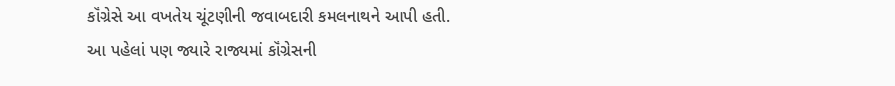કૉંગ્રેસે આ વખતેય ચૂંટણીની જવાબદારી કમલનાથને આપી હતી.
આ પહેલાં પણ જ્યારે રાજ્યમાં કૉંગ્રેસની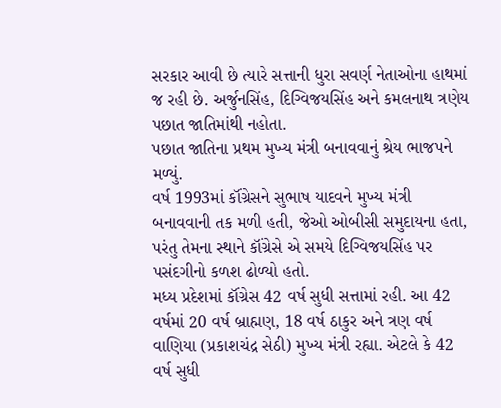સરકાર આવી છે ત્યારે સત્તાની ધુરા સવર્ણ નેતાઓના હાથમાં જ રહી છે. અર્જુનસિંહ, દિગ્વિજયસિંહ અને કમલનાથ ત્રણેય પછાત જાતિમાંથી નહોતા.
પછાત જાતિના પ્રથમ મુખ્ય મંત્રી બનાવવાનું શ્રેય ભાજપને મળ્યું.
વર્ષ 1993માં કૉંગ્રેસને સુભાષ યાદવને મુખ્ય મંત્રી બનાવવાની તક મળી હતી, જેઓ ઓબીસી સમુદાયના હતા, પરંતુ તેમના સ્થાને કૉંગ્રેસે એ સમયે દિગ્વિજયસિંહ પર પસંદગીનો કળશ ઢોળ્યો હતો.
મધ્ય પ્રદેશમાં કૉંગ્રેસ 42 વર્ષ સુધી સત્તામાં રહી. આ 42 વર્ષમાં 20 વર્ષ બ્રાહ્મણ, 18 વર્ષ ઠાકુર અને ત્રણ વર્ષ વાણિયા (પ્રકાશચંદ્ર સેઠી) મુખ્ય મંત્રી રહ્યા. એટલે કે 42 વર્ષ સુધી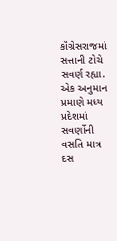કૉંગ્રેસરાજમાં સત્તાની ટોચે સવર્ણ રહ્યા.
એક અનુમાન પ્રમાણે મધ્ય પ્રદેશમાં સવર્ણોની વસતિ માત્ર દસ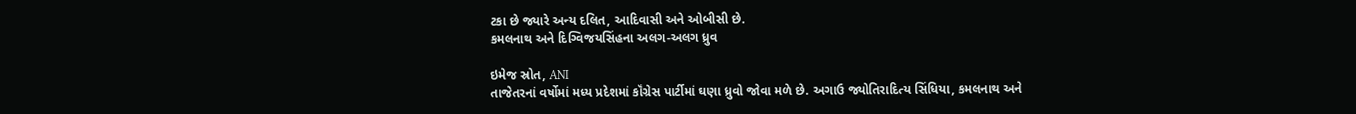ટકા છે જ્યારે અન્ય દલિત, આદિવાસી અને ઓબીસી છે.
કમલનાથ અને દિગ્વિજયસિંહના અલગ-અલગ ધ્રુવ

ઇમેજ સ્રોત, ANI
તાજેતરનાં વર્ષોમાં મધ્ય પ્રદેશમાં કૉંગ્રેસ પાર્ટીમાં ઘણા ધ્રુવો જોવા મળે છે. અગાઉ જ્યોતિરાદિત્ય સિંધિયા, કમલનાથ અને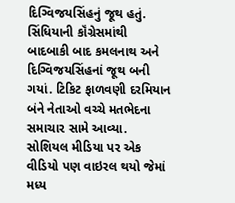દિગ્વિજયસિંહનું જૂથ હતું.
સિંધિયાની કૉંગ્રેસમાંથી બાદબાકી બાદ કમલનાથ અને દિગ્વિજયસિંહનાં જૂથ બની ગયાં. ટિકિટ ફાળવણી દરમિયાન બંને નેતાઓ વચ્ચે મતભેદના સમાચાર સામે આવ્યા.
સોશિયલ મીડિયા પર એક વીડિયો પણ વાઇરલ થયો જેમાં મધ્ય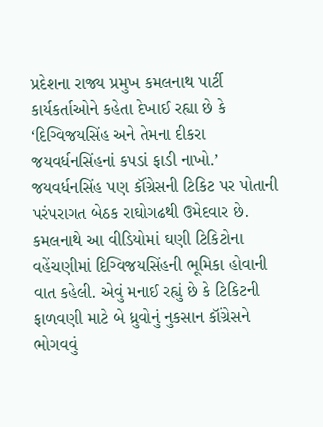પ્રદેશના રાજ્ય પ્રમુખ કમલનાથ પાર્ટી કાર્યકર્તાઓને કહેતા દેખાઈ રહ્યા છે કે ‘દિગ્વિજયસિંહ અને તેમના દીકરા જયવર્ધનસિંહનાં કપડાં ફાડી નાખો.’
જયવર્ધનસિંહ પણ કૉંગ્રેસની ટિકિટ પર પોતાની પરંપરાગત બેઠક રાઘોગઢથી ઉમેદવાર છે.
કમલનાથે આ વીડિયોમાં ઘણી ટિકિટોના વહેંચણીમાં દિગ્વિજયસિંહની ભૂમિકા હોવાની વાત કહેલી. એવું મનાઈ રહ્યું છે કે ટિકિટની ફાળવણી માટે બે ધ્રુવોનું નુકસાન કૉંગ્રેસને ભોગવવું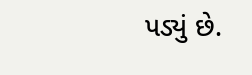પડ્યું છે.